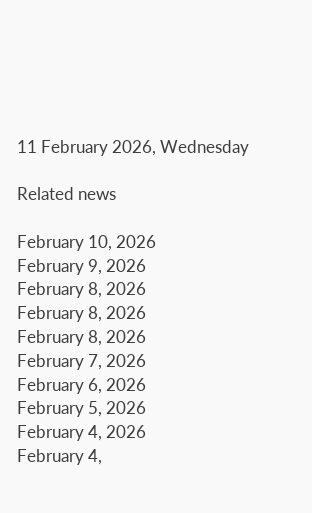11 February 2026, Wednesday

Related news

February 10, 2026
February 9, 2026
February 8, 2026
February 8, 2026
February 8, 2026
February 7, 2026
February 6, 2026
February 5, 2026
February 4, 2026
February 4,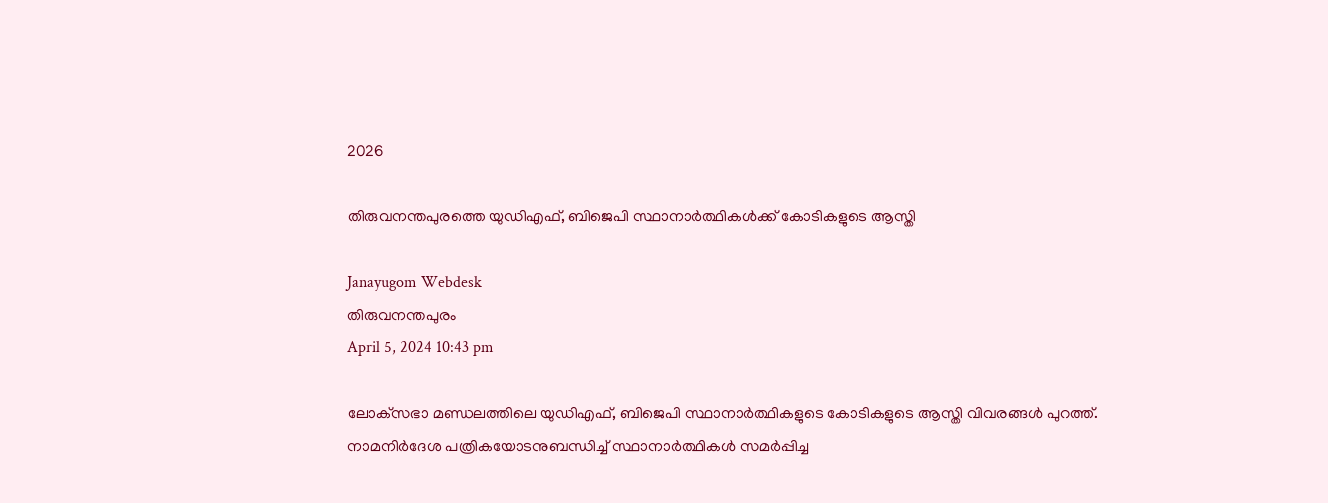2026

തിരുവനന്തപുരത്തെ യുഡിഎഫ്, ബിജെപി സ്ഥാനാര്‍ത്ഥികള്‍ക്ക് കോടികളുടെ ആസ്തി

Janayugom Webdesk
തിരുവനന്തപുരം
April 5, 2024 10:43 pm

ലോക്‌സഭാ മണ്ഡലത്തിലെ യുഡിഎഫ്, ബിജെപി സ്ഥാനാര്‍ത്ഥികളുടെ കോടികളുടെ ആസ്തി വിവരങ്ങള്‍ പുറത്ത്. നാമനിർദേശ പത്രികയോടനുബന്ധിച്ച്‌ സ്ഥാനാര്‍ത്ഥികൾ സമർപ്പിച്ച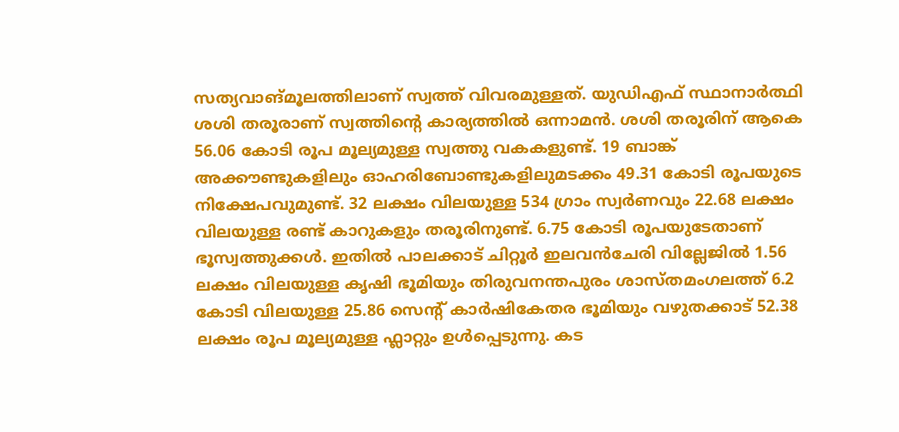സത്യവാങ്മൂലത്തിലാണ് സ്വത്ത് വിവരമുള്ളത്. യുഡിഎഫ് സ്ഥാനാർത്ഥി ശശി തരൂരാണ് സ്വത്തിന്റെ കാര്യത്തിൽ ഒന്നാമൻ. ശശി തരൂരിന് ആകെ 56.06 കോടി രൂപ മൂല്യമുള്ള സ്വത്തു വകകളുണ്ട്. 19 ബാങ്ക് അക്കൗണ്ടുകളിലും ഓഹരിബോണ്ടുകളിലുമടക്കം 49.31 കോടി രൂപയുടെ നിക്ഷേപവുമുണ്ട്. 32 ലക്ഷം വിലയുള്ള 534 ഗ്രാം സ്വർണവും 22.68 ലക്ഷം വിലയുള്ള രണ്ട് കാറുകളും തരൂരിനുണ്ട്. 6.75 കോടി രൂപയുടേതാണ് ഭൂസ്വത്തുക്കൾ. ഇതിൽ പാലക്കാട് ചിറ്റൂർ ഇലവൻചേരി വില്ലേജിൽ 1.56 ലക്ഷം വിലയുള്ള കൃഷി ഭൂമിയും തിരുവനന്തപുരം ശാസ്തമംഗലത്ത് 6.2 കോടി വിലയുള്ള 25.86 സെന്റ് കാർഷികേതര ഭൂമിയും വഴുതക്കാട് 52.38 ലക്ഷം രൂപ മൂല്യമുള്ള ഫ്ലാറ്റും ഉൾപ്പെടുന്നു. കട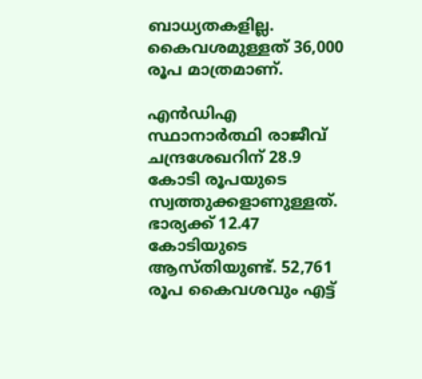ബാധ്യതകളില്ല. കൈവശമുള്ളത് 36,000 രൂപ മാത്രമാണ്.

എൻഡിഎ സ്ഥാനാർത്ഥി രാജീവ് ചന്ദ്രശേഖറിന് 28.9 കോടി രൂപയുടെ സ്വത്തുക്കളാണുള്ളത്. ഭാര്യക്ക് 12.47 കോടിയുടെ ആസ്തിയുണ്ട്. 52,761 രൂപ കൈവശവും എട്ട്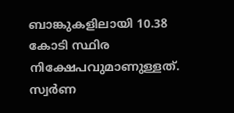ബാങ്കുകളിലായി 10.38 കോടി സ്ഥിര നിക്ഷേപവുമാണുള്ളത്. സ്വർണ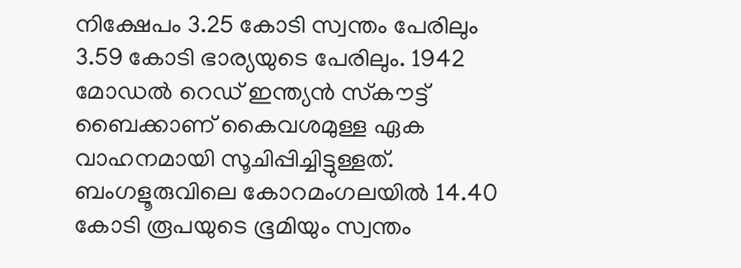നിക്ഷേപം 3.25 കോടി സ്വന്തം പേരിലും 3.59 കോടി ഭാര്യയുടെ പേരിലും. 1942 മോഡൽ റെഡ് ഇന്ത്യൻ സ്‌കൗട്ട് ബൈക്കാണ് കൈവശമുള്ള ഏക വാഹനമായി സൂചിപ്പിച്ചിട്ടുള്ളത്. ബംഗളൂരുവിലെ കോറമംഗലയിൽ 14.40 കോടി രൂപയുടെ ഭൂമിയും സ്വന്തം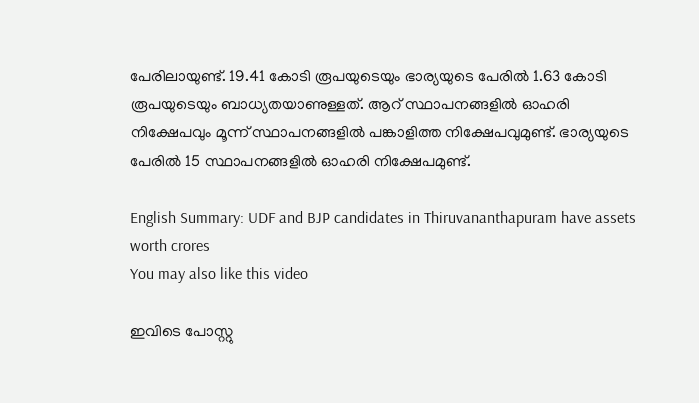പേരിലായുണ്ട്. 19.41 കോടി രൂപയുടെയും ഭാര്യയുടെ പേരിൽ 1.63 കോടി രൂപയുടെയും ബാധ്യതയാണുള്ളത്. ആറ് സ്ഥാപനങ്ങളിൽ ഓഹരി നിക്ഷേപവും മൂന്ന് സ്ഥാപനങ്ങളിൽ പങ്കാളിത്ത നിക്ഷേപവുമുണ്ട്. ഭാര്യയുടെ പേരിൽ 15 സ്ഥാപനങ്ങളിൽ ഓഹരി നിക്ഷേപമുണ്ട്.

English Summary: UDF and BJP candidates in Thiruvananthapuram have assets worth crores
You may also like this video

ഇവിടെ പോസ്റ്റു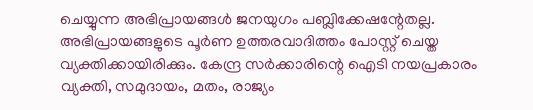ചെയ്യുന്ന അഭിപ്രായങ്ങള്‍ ജനയുഗം പബ്ലിക്കേഷന്റേതല്ല. അഭിപ്രായങ്ങളുടെ പൂര്‍ണ ഉത്തരവാദിത്തം പോസ്റ്റ് ചെയ്ത വ്യക്തിക്കായിരിക്കും. കേന്ദ്ര സര്‍ക്കാരിന്റെ ഐടി നയപ്രകാരം വ്യക്തി, സമുദായം, മതം, രാജ്യം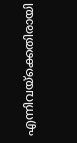എന്നിവയ്‌ക്കെതിരായി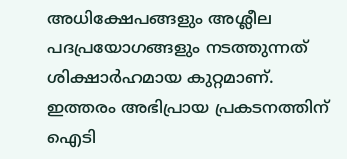അധിക്ഷേപങ്ങളും അശ്ലീല പദപ്രയോഗങ്ങളും നടത്തുന്നത് ശിക്ഷാര്‍ഹമായ കുറ്റമാണ്. ഇത്തരം അഭിപ്രായ പ്രകടനത്തിന് ഐടി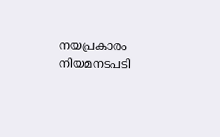നയപ്രകാരം നിയമനടപടി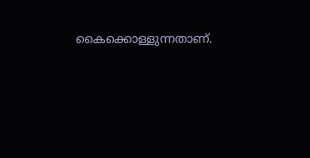കൈക്കൊള്ളുന്നതാണ്.